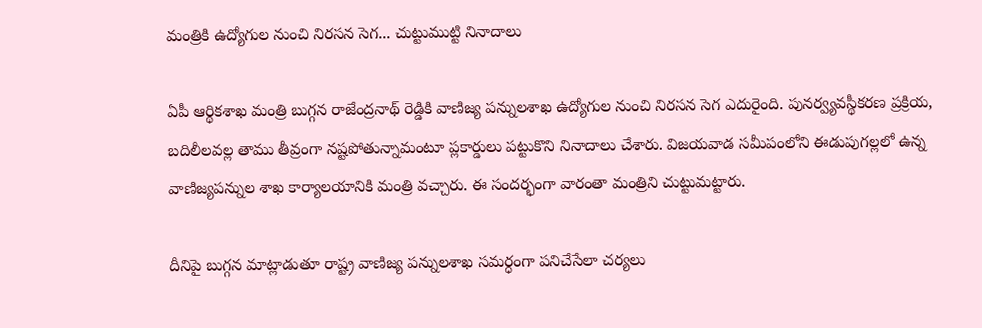మంత్రికి ఉద్యోగుల నుంచి నిరసన సెగ... చుట్టుముట్టి నినాదాలు

ఏపీ ఆర్థికశాఖ మంత్రి బుగ్గన రాజేంద్రనాథ్ రెడ్డికి వాణిజ్య పన్నులశాఖ ఉద్యోగుల నుంచి నిరసన సెగ ఎదురైంది. పునర్వ్యవస్థీకరణ ప్రక్రియ, బదిలీలవల్ల తాము తీవ్రంగా నష్టపోతున్నామంటూ ప్లకార్డులు పట్టుకొని నినాదాలు చేశారు. విజయవాడ సమీపంలోని ఈడుపుగల్లలో ఉన్న వాణిజ్యపన్నుల శాఖ కార్యాలయానికి మంత్రి వచ్చారు. ఈ సందర్భంగా వారంతా మంత్రిని చుట్టుమట్టారు.

దీనిపై బుగ్గన మాట్లాడుతూ రాష్ట్ర వాణిజ్య పన్నులశాఖ సమర్ధంగా పనిచేసేలా చర్యలు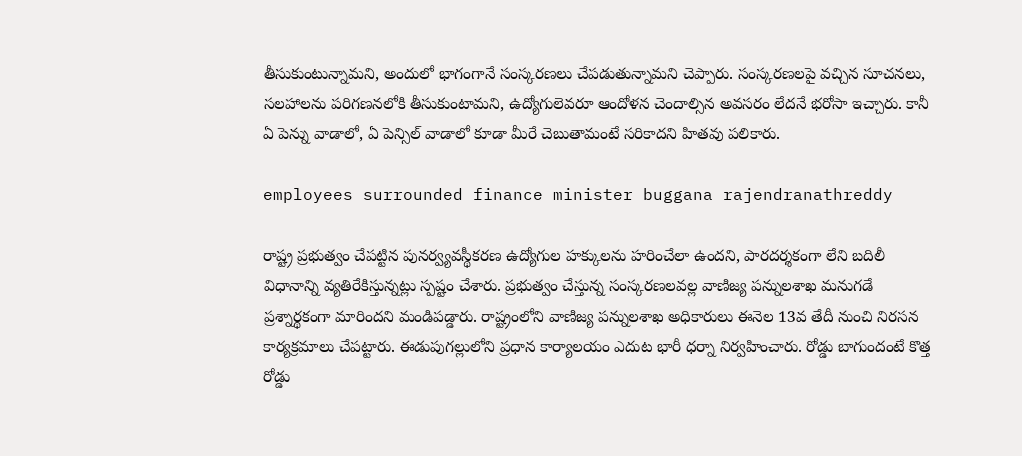తీసుకుంటున్నామని, అందులో భాగంగానే సంస్కరణలు చేపడుతున్నామని చెప్పారు. సంస్కరణలపై వచ్చిన సూచనలు, సలహాలను పరిగణనలోకి తీసుకుంటామని, ఉద్యోగులెవరూ ఆందోళన చెందాల్సిన అవసరం లేదనే భరోసా ఇచ్చారు. కానీ ఏ పెన్ను వాడాలో, ఏ పెన్సిల్ వాడాలో కూడా మీరే చెబుతామంటే సరికాదని హితవు పలికారు.

employees surrounded finance minister buggana rajendranathreddy

రాష్ట్ర ప్రభుత్వం చేపట్టిన పునర్వ్యవస్థీకరణ ఉద్యోగుల హక్కులను హరించేలా ఉందని, పారదర్శకంగా లేని బదిలీ విధానాన్ని వ్యతిరేకిస్తున్నట్లు స్పష్టం చేశారు. ప్రభుత్వం చేస్తున్న సంస్కరణలవల్ల వాణిజ్య పన్నులశాఖ మనుగడే ప్రశ్నార్థకంగా మారిందని మండిపడ్డారు. రాష్ట్రంలోని వాణిజ్య పన్నులశాఖ అధికారులు ఈనెల 13వ తేదీ నుంచి నిరసన కార్యక్రమాలు చేపట్టారు. ఈడుపుగల్లులోని ప్రధాన కార్యాలయం ఎదుట భారీ ధర్నా నిర్వహించారు. రోడ్డు బాగుందంటే కొత్త రోడ్డు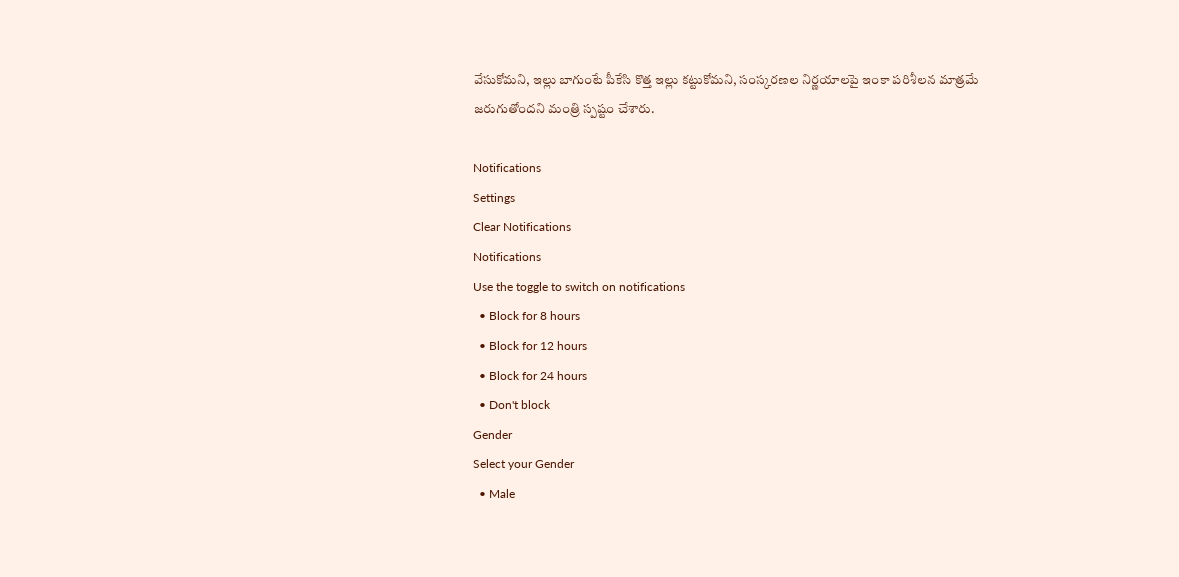వేసుకోమని, ఇల్లు బాగుంటే పీకేసి కొత్త ఇల్లు కట్టుకోమని, సంస్కరణల నిర్ణయాలపై ఇంకా పరిశీలన మాత్రమే జరుగుతోందని మంత్రి స్పష్టం చేశారు.

Notifications
Settings
Clear Notifications
Notifications
Use the toggle to switch on notifications
  • Block for 8 hours
  • Block for 12 hours
  • Block for 24 hours
  • Don't block
Gender
Select your Gender
  • Male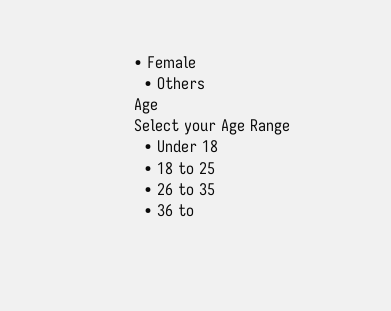• Female
  • Others
Age
Select your Age Range
  • Under 18
  • 18 to 25
  • 26 to 35
  • 36 to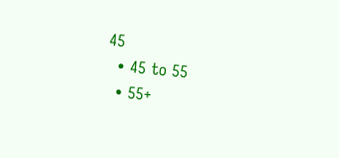45
  • 45 to 55
  • 55+